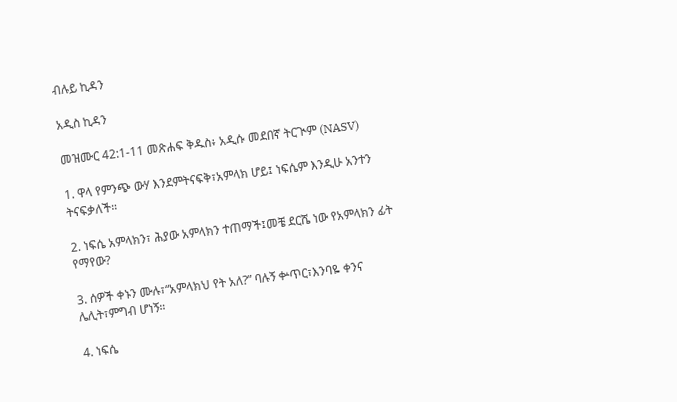ብሉይ ኪዳን

አዲስ ኪዳን

መዝሙር 42:1-11 መጽሐፍ ቅዱስ፥ አዲሱ መደበኛ ትርጒም (NASV)

1. ዋላ የምንጭ ውሃ እንደምትናፍቅ፣አምላክ ሆይ፤ ነፍሴም እንዲሁ አንተን ትናፍቃለች።

2. ነፍሴ አምላክን፣ ሕያው አምላክን ተጠማች፤መቼ ደርሼ ነው የአምላክን ፊት የማየው?

3. ሰዎች ቀኑን ሙሉ፣“አምላክህ የት አለ?” ባሉኝ ቍጥር፣እንባዬ ቀንና ሌሊት፣ምግብ ሆነኝ።

4. ነፍሴ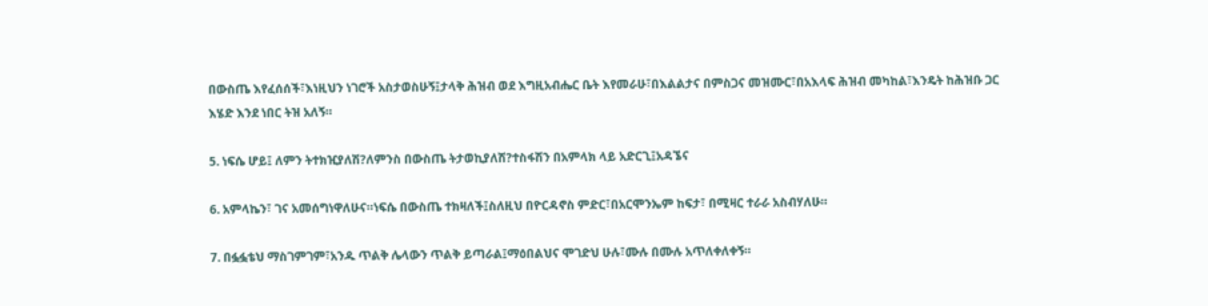በውስጤ እየፈሰሰች፣እነዚህን ነገሮች አስታወስሁኝ፤ታላቅ ሕዝብ ወደ እግዚአብሔር ቤት እየመራሁ፣በእልልታና በምስጋና መዝሙር፣በአእላፍ ሕዝብ መካከል፣እንዴት ከሕዝቡ ጋር እሄድ እንደ ነበር ትዝ አለኝ።

5. ነፍሴ ሆይ፤ ለምን ትተክዢያለሽ?ለምንስ በውስጤ ትታወኪያለሽ?ተስፋሽን በአምላክ ላይ አድርጊ፤አዳኜና

6. አምላኬን፣ ገና አመሰግነዋለሁና።ነፍሴ በውስጤ ተክዛለች፤ስለዚህ በዮርዳኖስ ምድር፣በአርሞንኤም ከፍታ፣ በሚዛር ተራራ አስብሃለሁ።

7. በፏፏቴህ ማስገምገም፣አንዱ ጥልቅ ሌላውን ጥልቅ ይጣራል፤ማዕበልህና ሞገድህ ሁሉ፣ሙሉ በሙሉ አጥለቀለቀኝ።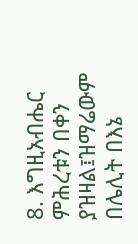8. እግዚአብሔር ምሕረቱን በቀን ያዝዛል፤ዝማሬውም በሌሊት በእኔ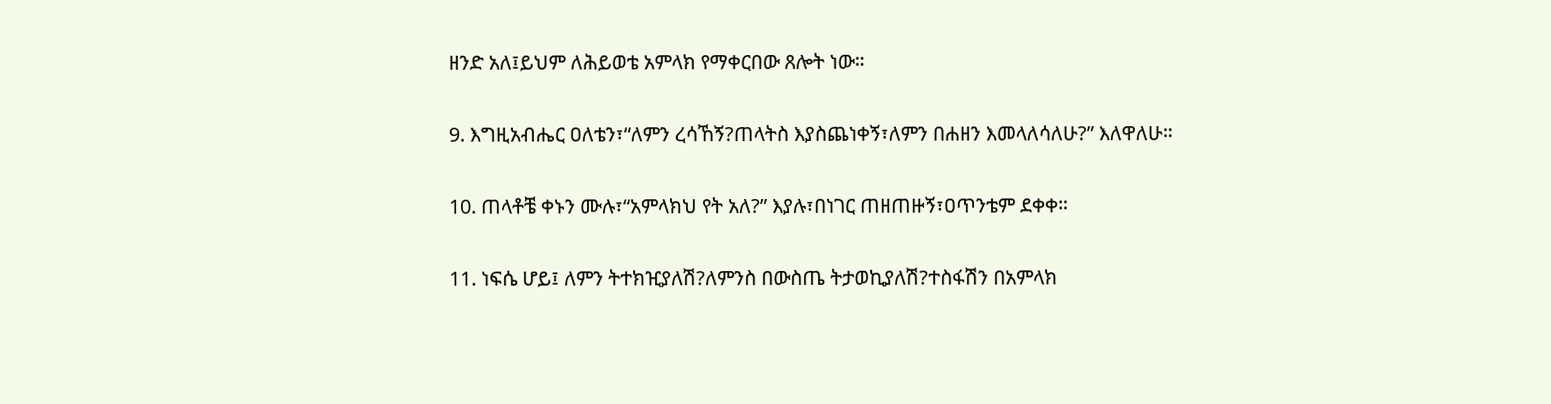ዘንድ አለ፤ይህም ለሕይወቴ አምላክ የማቀርበው ጸሎት ነው።

9. እግዚአብሔር ዐለቴን፣“ለምን ረሳኸኝ?ጠላትስ እያስጨነቀኝ፣ለምን በሐዘን እመላለሳለሁ?” እለዋለሁ።

10. ጠላቶቼ ቀኑን ሙሉ፣“አምላክህ የት አለ?” እያሉ፣በነገር ጠዘጠዙኝ፣ዐጥንቴም ደቀቀ።

11. ነፍሴ ሆይ፤ ለምን ትተክዢያለሽ?ለምንስ በውስጤ ትታወኪያለሽ?ተስፋሽን በአምላክ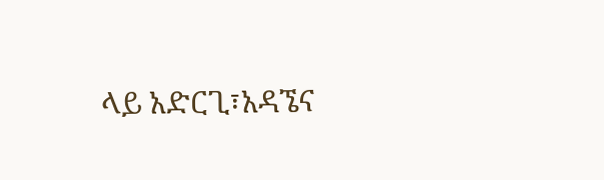ላይ አድርጊ፣አዳኜና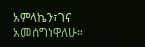አምላኬን፣ገና አመሰግነዋለሁ።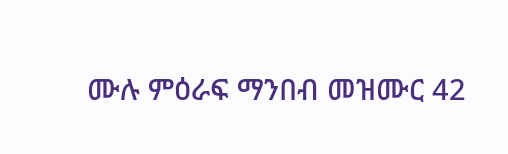ሙሉ ምዕራፍ ማንበብ መዝሙር 42